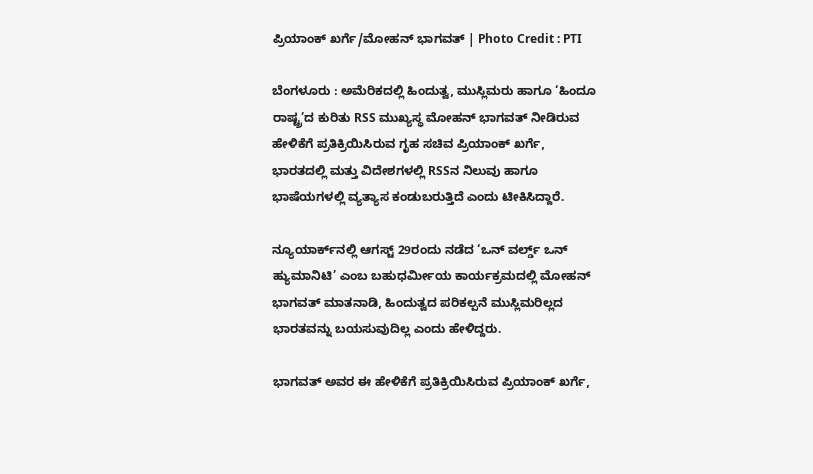ಪ್ರಿಯಾಂಕ್‌ ಖರ್ಗೆ/ಮೋಹನ್ ಭಾಗವತ್‌ | Photo Credit : PTI

ಬೆಂಗಳೂರು : ಅಮೆರಿಕದಲ್ಲಿ ಹಿಂದುತ್ವ, ಮುಸ್ಲಿಮರು ಹಾಗೂ ‘ಹಿಂದೂ ರಾಷ್ಟ್ರ’ದ ಕುರಿತು RSS ಮುಖ್ಯಸ್ಥ ಮೋಹನ್ ಭಾಗವತ್ ನೀಡಿರುವ ಹೇಳಿಕೆಗೆ ಪ್ರತಿಕ್ರಿಯಿಸಿರುವ ಗೃಹ ಸಚಿವ ಪ್ರಿಯಾಂಕ್ ಖರ್ಗೆ, ಭಾರತದಲ್ಲಿ ಮತ್ತು ವಿದೇಶಗಳಲ್ಲಿ RSSನ ನಿಲುವು ಹಾಗೂ ಭಾಷೆಯಗಳಲ್ಲಿ ವ್ಯತ್ಯಾಸ ಕಂಡುಬರುತ್ತಿದೆ ಎಂದು ಟೀಕಿಸಿದ್ದಾರೆ.

ನ್ಯೂಯಾರ್ಕ್‌ನಲ್ಲಿ ಆಗಸ್ಟ್ 29ರಂದು ನಡೆದ ‘ಒನ್ ವರ್ಲ್ಡ್ ಒನ್ ಹ್ಯುಮಾನಿಟಿ’ ಎಂಬ ಬಹುಧರ್ಮೀಯ ಕಾರ್ಯಕ್ರಮದಲ್ಲಿ ಮೋಹನ್ ಭಾಗವತ್ ಮಾತನಾಡಿ, ಹಿಂದುತ್ವದ ಪರಿಕಲ್ಪನೆ ಮುಸ್ಲಿಮರಿಲ್ಲದ ಭಾರತವನ್ನು ಬಯಸುವುದಿಲ್ಲ ಎಂದು ಹೇಳಿದ್ದರು.

ಭಾಗವತ್ ಅವರ ಈ ಹೇಳಿಕೆಗೆ ಪ್ರತಿಕ್ರಿಯಿಸಿರುವ ಪ್ರಿಯಾಂಕ್ ಖರ್ಗೆ,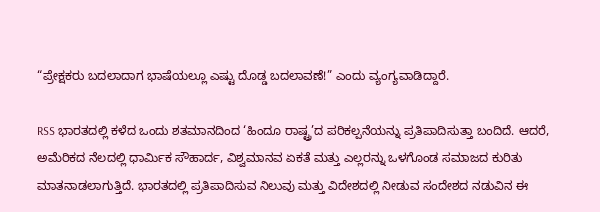“ಪ್ರೇಕ್ಷಕರು ಬದಲಾದಾಗ ಭಾಷೆಯಲ್ಲೂ ಎಷ್ಟು ದೊಡ್ಡ ಬದಲಾವಣೆ!” ಎಂದು ವ್ಯಂಗ್ಯವಾಡಿದ್ದಾರೆ.

RSS ಭಾರತದಲ್ಲಿ ಕಳೆದ ಒಂದು ಶತಮಾನದಿಂದ ‘ಹಿಂದೂ ರಾಷ್ಟ್ರ’ದ ಪರಿಕಲ್ಪನೆಯನ್ನು ಪ್ರತಿಪಾದಿಸುತ್ತಾ ಬಂದಿದೆ. ಆದರೆ, ಅಮೆರಿಕದ ನೆಲದಲ್ಲಿ ಧಾರ್ಮಿಕ ಸೌಹಾರ್ದ, ವಿಶ್ವಮಾನವ ಏಕತೆ ಮತ್ತು ಎಲ್ಲರನ್ನು ಒಳಗೊಂಡ ಸಮಾಜದ ಕುರಿತು ಮಾತನಾಡಲಾಗುತ್ತಿದೆ. ಭಾರತದಲ್ಲಿ ಪ್ರತಿಪಾದಿಸುವ ನಿಲುವು ಮತ್ತು ವಿದೇಶದಲ್ಲಿ ನೀಡುವ ಸಂದೇಶದ ನಡುವಿನ ಈ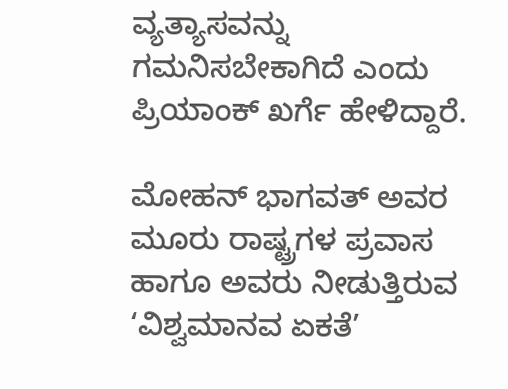ವ್ಯತ್ಯಾಸವನ್ನು ಗಮನಿಸಬೇಕಾಗಿದೆ ಎಂದು ಪ್ರಿಯಾಂಕ್ ಖರ್ಗೆ ಹೇಳಿದ್ದಾರೆ.

ಮೋಹನ್ ಭಾಗವತ್ ಅವರ ಮೂರು ರಾಷ್ಟ್ರಗಳ ಪ್ರವಾಸ ಹಾಗೂ ಅವರು ನೀಡುತ್ತಿರುವ ‘ವಿಶ್ವಮಾನವ ಏಕತೆ’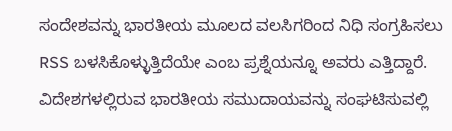ಸಂದೇಶವನ್ನು ಭಾರತೀಯ ಮೂಲದ ವಲಸಿಗರಿಂದ ನಿಧಿ ಸಂಗ್ರಹಿಸಲು RSS ಬಳಸಿಕೊಳ್ಳುತ್ತಿದೆಯೇ ಎಂಬ ಪ್ರಶ್ನೆಯನ್ನೂ ಅವರು ಎತ್ತಿದ್ದಾರೆ. ವಿದೇಶಗಳಲ್ಲಿರುವ ಭಾರತೀಯ ಸಮುದಾಯವನ್ನು ಸಂಘಟಿಸುವಲ್ಲಿ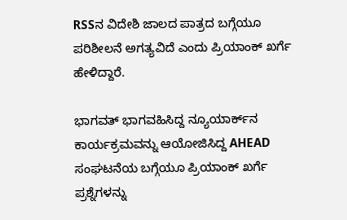RSSನ ವಿದೇಶಿ ಜಾಲದ ಪಾತ್ರದ ಬಗ್ಗೆಯೂ ಪರಿಶೀಲನೆ ಅಗತ್ಯವಿದೆ ಎಂದು ಪ್ರಿಯಾಂಕ್ ಖರ್ಗೆ ಹೇಳಿದ್ದಾರೆ.

ಭಾಗವತ್ ಭಾಗವಹಿಸಿದ್ದ ನ್ಯೂಯಾರ್ಕ್‌ನ ಕಾರ್ಯಕ್ರಮವನ್ನು ಆಯೋಜಿಸಿದ್ದ AHEAD ಸಂಘಟನೆಯ ಬಗ್ಗೆಯೂ ಪ್ರಿಯಾಂಕ್ ಖರ್ಗೆ ಪ್ರಶ್ನೆಗಳನ್ನು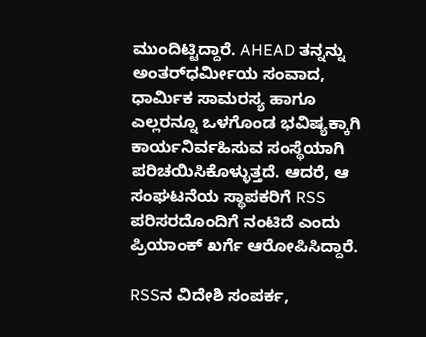ಮುಂದಿಟ್ಟಿದ್ದಾರೆ. AHEAD ತನ್ನನ್ನು ಅಂತರ್‌ಧರ್ಮೀಯ ಸಂವಾದ, ಧಾರ್ಮಿಕ ಸಾಮರಸ್ಯ ಹಾಗೂ ಎಲ್ಲರನ್ನೂ ಒಳಗೊಂಡ ಭವಿಷ್ಯಕ್ಕಾಗಿ ಕಾರ್ಯನಿರ್ವಹಿಸುವ ಸಂಸ್ಥೆಯಾಗಿ ಪರಿಚಯಿಸಿಕೊಳ್ಳುತ್ತದೆ. ಆದರೆ, ಆ ಸಂಘಟನೆಯ ಸ್ಥಾಪಕರಿಗೆ RSS ಪರಿಸರದೊಂದಿಗೆ ನಂಟಿದೆ ಎಂದು ಪ್ರಿಯಾಂಕ್ ಖರ್ಗೆ ಆರೋಪಿಸಿದ್ದಾರೆ.

RSSನ ವಿದೇಶಿ ಸಂಪರ್ಕ,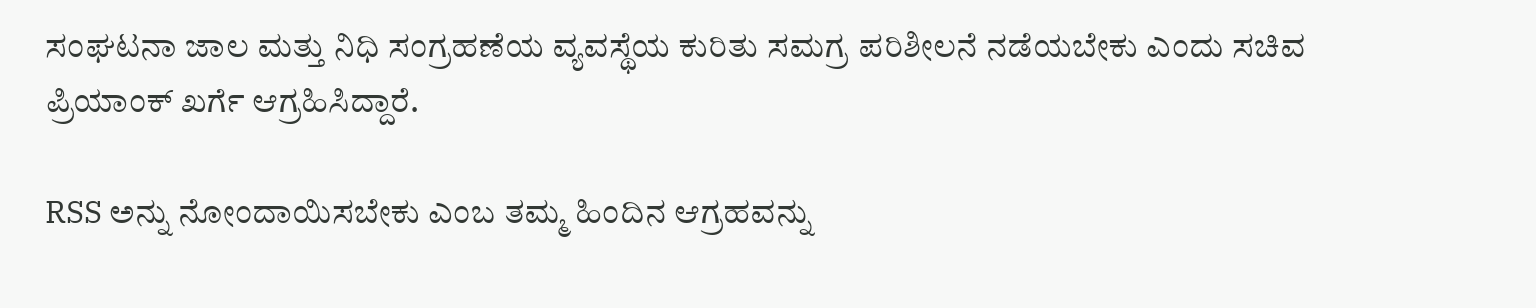ಸಂಘಟನಾ ಜಾಲ ಮತ್ತು ನಿಧಿ ಸಂಗ್ರಹಣೆಯ ವ್ಯವಸ್ಥೆಯ ಕುರಿತು ಸಮಗ್ರ ಪರಿಶೀಲನೆ ನಡೆಯಬೇಕು ಎಂದು ಸಚಿವ ಪ್ರಿಯಾಂಕ್ ಖರ್ಗೆ ಆಗ್ರಹಿಸಿದ್ದಾರೆ.

RSS ಅನ್ನು ನೋಂದಾಯಿಸಬೇಕು ಎಂಬ ತಮ್ಮ ಹಿಂದಿನ ಆಗ್ರಹವನ್ನು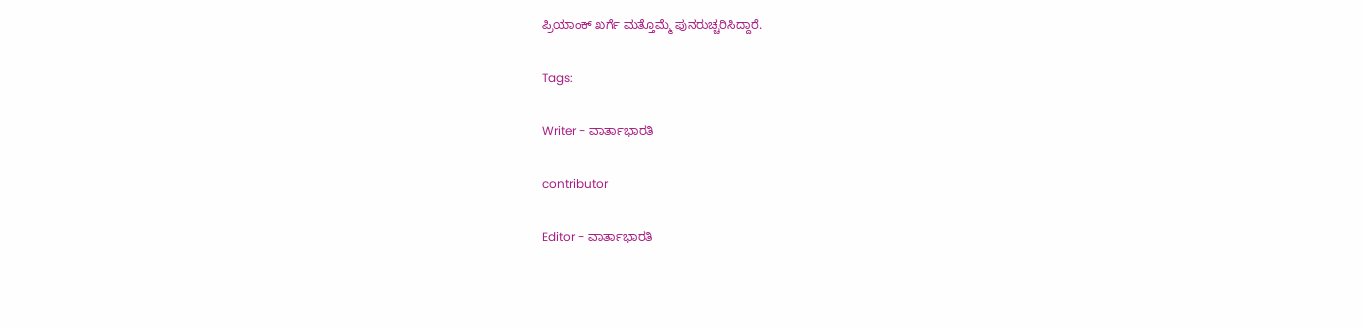ಪ್ರಿಯಾಂಕ್ ಖರ್ಗೆ ಮತ್ತೊಮ್ಮೆ ಪುನರುಚ್ಚರಿಸಿದ್ದಾರೆ.

Tags:

Writer - ವಾರ್ತಾಭಾರತಿ

contributor

Editor - ವಾರ್ತಾಭಾರತಿ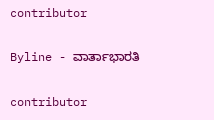contributor

Byline - ವಾರ್ತಾಭಾರತಿ

contributor